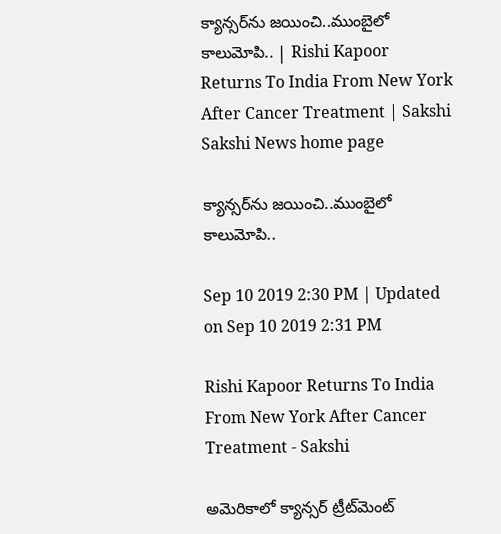క్యాన్సర్‌ను జయించి..ముంబైలో కాలుమోపి.. | Rishi Kapoor Returns To India From New York After Cancer Treatment | Sakshi
Sakshi News home page

క్యాన్సర్‌ను జయించి..ముంబైలో కాలుమోపి..

Sep 10 2019 2:30 PM | Updated on Sep 10 2019 2:31 PM

Rishi Kapoor Returns To India From New York After Cancer Treatment - Sakshi

అమెరికాలో క్యాన్సర్‌ ట్రీట్‌మెంట్‌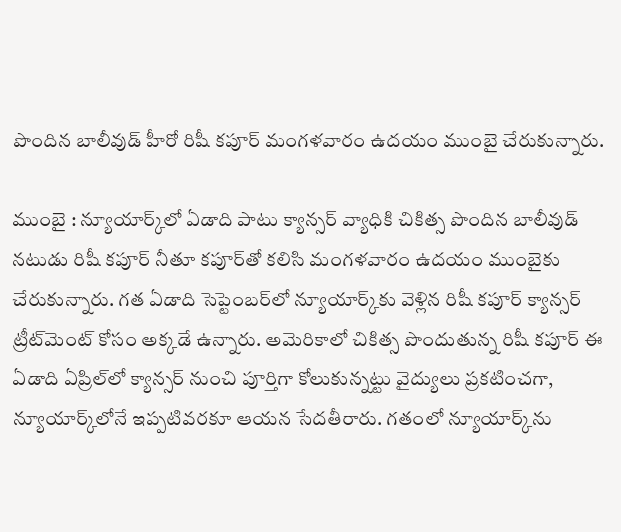పొందిన బాలీవుడ్‌ హీరో రిషీ కపూర్‌ మంగళవారం ఉదయం ముంబై చేరుకున్నారు.

ముంబై : న్యూయార్క్‌లో ఏడాది పాటు క్యాన్సర్‌ వ్యాధికి చికిత్స పొందిన బాలీవుడ్‌ నటుడు రిషీ కపూర్‌ నీతూ కపూర్‌తో కలిసి మంగళవారం ఉదయం ముంబైకు చేరుకున్నారు. గత ఏడాది సెప్టెంబర్‌లో న్యూయార్క్‌కు వెళ్లిన రిషీ కపూర్‌ క్యాన్సర్‌ ట్రీట్‌మెంట్‌ కోసం అక్కడే ఉన్నారు. అమెరికాలో చికిత్స పొందుతున్న రిషీ కపూర్‌ ఈ ఏడాది ఏప్రిల్‌లో క్యాన్సర్‌ నుంచి పూర్తిగా కోలుకున్నట్టు వైద్యులు ప్రకటించగా, న్యూయార్క్‌లోనే ఇప్పటివరకూ ఆయన సేదతీరారు. గతంలో న్యూయార్క్‌ను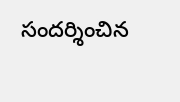సందర్శించిన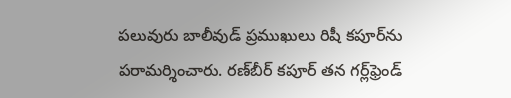పలువురు బాలీవుడ్‌ ప్రముఖులు రిషీ కపూర్‌ను పరామర్శించారు. రణ్‌బీర్‌ కపూర్‌ తన గర్ల్‌ఫ్రెండ్‌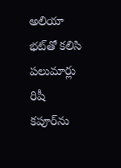అలియా భట్‌తో కలిసి పలుమార్లు రిషీ కపూర్‌ను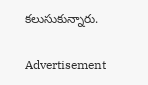కలుసుకున్నారు.

Advertisement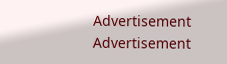Advertisement
Advertisement